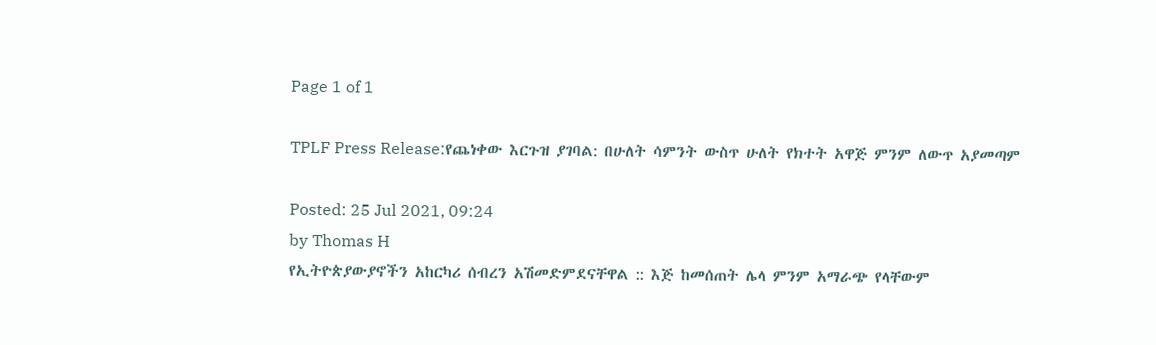Page 1 of 1

TPLF Press Release:የጨነቀው እርጉዝ ያገባል: በሁለት ሳምንት ውስጥ ሁለት የክተት አዋጅ ምንም ለውጥ አያመጣም

Posted: 25 Jul 2021, 09:24
by Thomas H
የኢትዮጵያውያኖችን አከርካሪ ሰብረን አሽመድምደናቸዋል :: እጅ ከመሰጠት ሌላ ምንም አማራጭ የላቸውም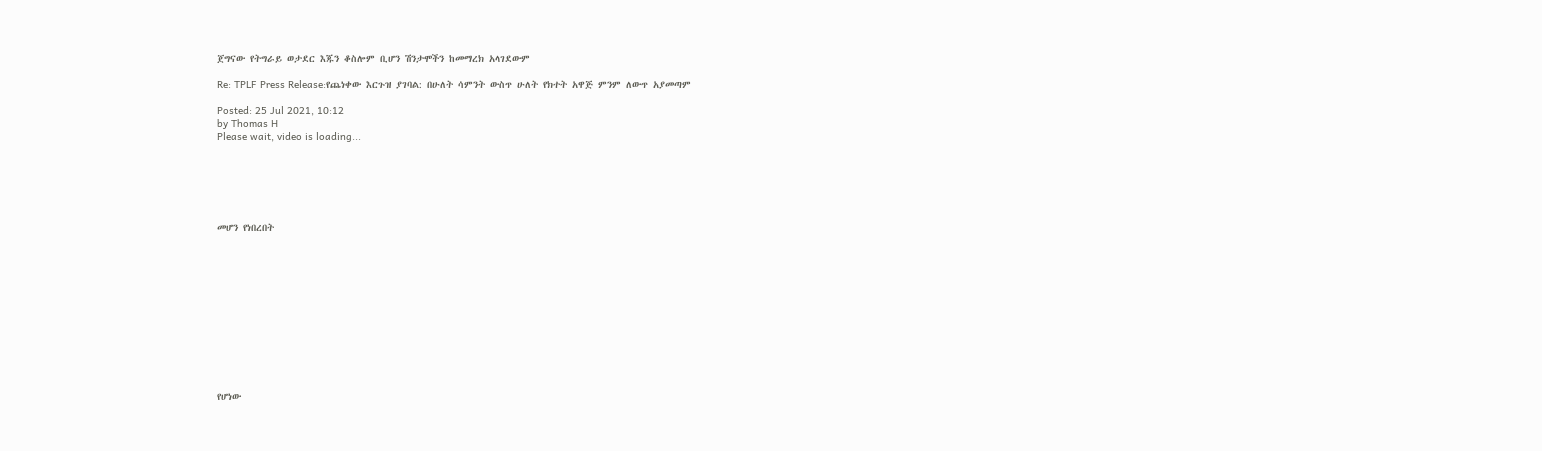ጀግናው የትግራይ ወታደር እጁን ቆስሎም ቢሆን ሽንታሞችን ከመማረክ አላገደውም

Re: TPLF Press Release:የጨነቀው እርጉዝ ያገባል: በሁለት ሳምንት ውስጥ ሁለት የክተት አዋጅ ምንም ለውጥ አያመጣም

Posted: 25 Jul 2021, 10:12
by Thomas H
Please wait, video is loading...






መሆን የነበረበት












የሆነው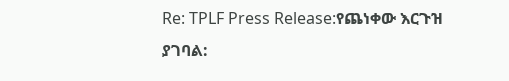Re: TPLF Press Release:የጨነቀው እርጉዝ ያገባል: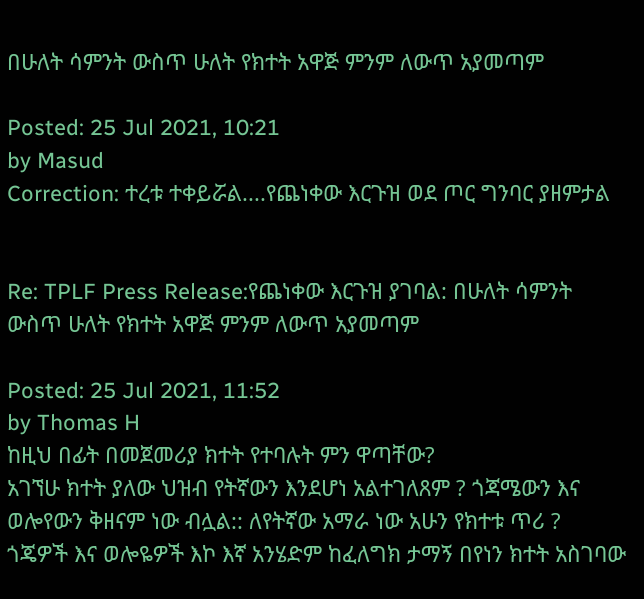በሁለት ሳምንት ውስጥ ሁለት የክተት አዋጅ ምንም ለውጥ አያመጣም

Posted: 25 Jul 2021, 10:21
by Masud
Correction: ተረቱ ተቀይሯል....የጨነቀው እርጉዝ ወደ ጦር ግንባር ያዘምታል


Re: TPLF Press Release:የጨነቀው እርጉዝ ያገባል: በሁለት ሳምንት ውስጥ ሁለት የክተት አዋጅ ምንም ለውጥ አያመጣም

Posted: 25 Jul 2021, 11:52
by Thomas H
ከዚህ በፊት በመጀመሪያ ክተት የተባሉት ምን ዋጣቸው?
አገኘሁ ክተት ያለው ህዝብ የትኛውን እንደሆነ አልተገለጸም ? ጎጃሜውን እና ወሎየውን ቅዘናም ነው ብሏል:: ለየትኛው አማራ ነው አሁን የክተቱ ጥሪ ?
ጎጄዎች እና ወሎዬዎች እኮ እኛ አንሄድም ከፈለግክ ታማኝ በየነን ክተት አስገባው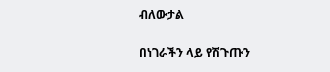ብለውታል

በነገራችን ላይ የሽጉጡን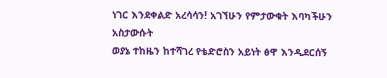ነገር እንደቀልድ አረሳሳን! አገኘሁን የምታውቁት እባካችሁን አስታውሱት
ወያኔ ተከዜን ከተሻገረ የቴድሮስን አይነት ፅዋ እንዲደርሰኝ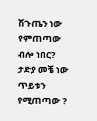ሽጉጤን ነው የምጠጣው ብሎ ነበር?
ታድያ መቼ ነው ጥይቱን የሚጠጣው ?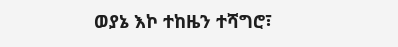ወያኔ እኮ ተከዜን ተሻግሮ፣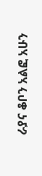ራያና ቆቦን አልፎ አሁን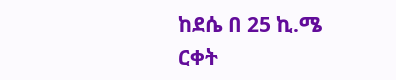ከደሴ በ 25 ኪ.ሜ ርቀት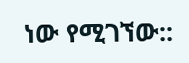ነው የሚገኘው::